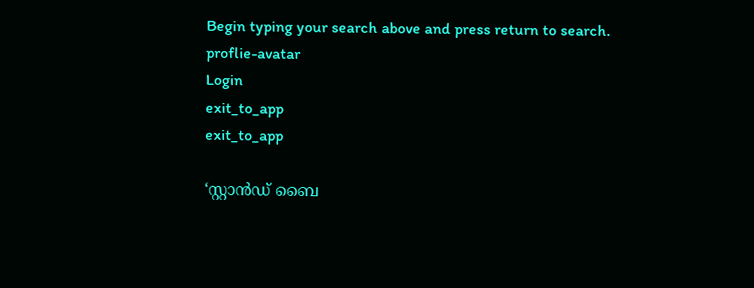Begin typing your search above and press return to search.
proflie-avatar
Login
exit_to_app
exit_to_app

‘സ്റ്റാൻഡ് ബൈ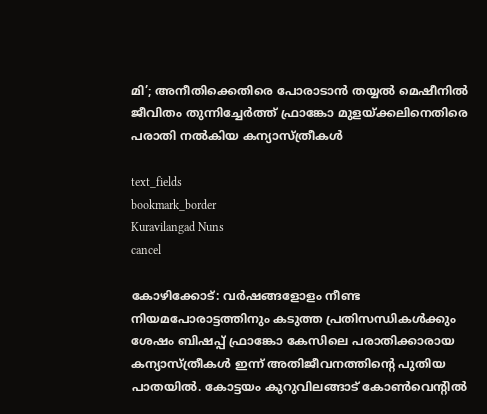മി’; അനീതിക്കെതിരെ പോരാടാൻ തയ്യൽ മെഷീനിൽ ജീവിതം തുന്നിച്ചേർത്ത് ഫ്രാങ്കോ മുളയ്ക്കലിനെതിരെ പരാതി നൽകിയ കന്യാസ്‍ത്രീകൾ

text_fields
bookmark_border
Kuravilangad Nuns
cancel

കോഴിക്കോട്: വർഷങ്ങളോളം നീണ്ട നിയമപോരാട്ടത്തിനും കടുത്ത പ്രതിസന്ധികൾക്കും ശേഷം ബിഷപ്പ് ഫ്രാങ്കോ കേസിലെ പരാതിക്കാരായ കന്യാസ്ത്രീകൾ ഇന്ന് അതിജീവനത്തിന്റെ പുതിയ പാതയിൽ. കോട്ടയം കുറുവിലങ്ങാട് കോൺവെന്റിൽ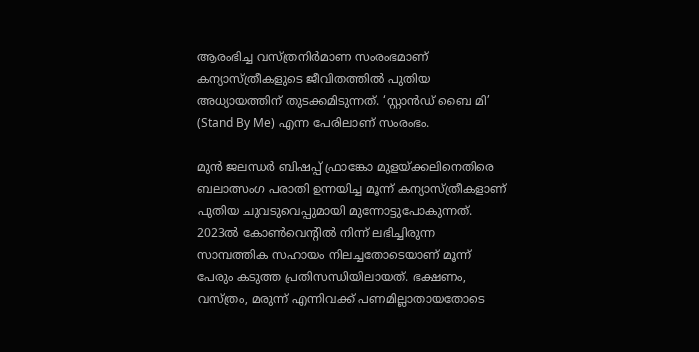ആരംഭിച്ച വസ്ത്രനിർമാണ സംരംഭമാണ് കന്യാസ്ത്രീകളുടെ ജീവിതത്തിൽ പുതിയ അധ്യായത്തിന് തുടക്കമിടുന്നത്. ‘സ്റ്റാൻഡ് ബൈ മി’ (Stand By Me) എന്ന പേരിലാണ് സംരംഭം.

മുൻ ജലന്ധർ ബിഷപ്പ് ഫ്രാങ്കോ മുളയ്ക്കലിനെതിരെ ബലാത്സംഗ പരാതി ഉന്നയിച്ച മൂന്ന് കന്യാസ്ത്രീകളാണ് പുതിയ ചുവടുവെപ്പുമായി മുന്നോട്ടുപോകുന്നത്. 2023ൽ കോൺവെന്റിൽ നിന്ന് ലഭിച്ചിരുന്ന സാമ്പത്തിക സഹായം നിലച്ചതോടെയാണ് മൂന്ന് പേരും കടുത്ത പ്രതിസന്ധിയിലായത്. ഭക്ഷണം, വസ്ത്രം, മരുന്ന് എന്നിവക്ക് പണമില്ലാതായതോടെ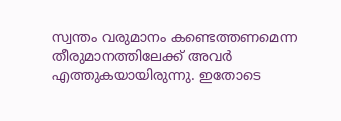സ്വന്തം വരുമാനം കണ്ടെത്തണമെന്ന തീരുമാനത്തിലേക്ക് അവർ എത്തുകയായിരുന്നു. ഇതോടെ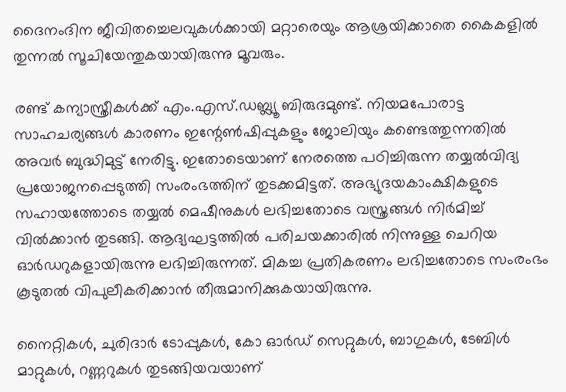ദൈനംദിന ജീവിതച്ചെലവുകൾക്കായി മറ്റാരെയും ആശ്രയിക്കാതെ കൈകളിൽ തുന്നൽ സൂചിയേന്തുകയായിരുന്നു മൂവരും.

രണ്ട് കന്യാസ്ത്രീകൾക്ക് എം.എസ്.ഡബ്ല്യൂ ബിരുദമുണ്ട്. നിയമപോരാട്ട സാഹചര്യങ്ങൾ കാരണം ഇന്റേൺഷിപ്പുകളും ജോലിയും കണ്ടെത്തുന്നതിൽ അവർ ബുദ്ധിമുട്ട് നേരിട്ടു. ഇതോടെയാണ് നേരത്തെ പഠിച്ചിരുന്ന തയ്യൽവിദ്യ പ്രയോജനപ്പെടുത്തി സംരംഭത്തിന് തുടക്കമിട്ടത്. അഭ്യുദയകാംക്ഷികളുടെ സഹായത്തോടെ തയ്യൽ മെഷീനുകൾ ലഭിച്ചതോടെ വസ്ത്രങ്ങൾ നിർമിച്ച് വിൽക്കാൻ തുടങ്ങി. ആദ്യഘട്ടത്തിൽ പരിചയക്കാരിൽ നിന്നുള്ള ചെറിയ ഓർഡറുകളായിരുന്നു ലഭിച്ചിരുന്നത്. മികച്ച പ്രതികരണം ലഭിച്ചതോടെ സംരംഭം കൂടുതൽ വിപുലീകരിക്കാൻ തീരുമാനിക്കുകയായിരുന്നു.

നൈറ്റികൾ, ചുരിദാർ ടോപ്പുകൾ, കോ ഓർഡ് സെറ്റുകൾ, ബാഗുകൾ, ടേബിൾ മാറ്റുകൾ, റണ്ണറുകൾ തുടങ്ങിയവയാണ്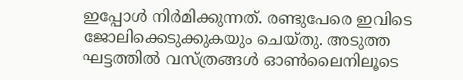ഇപ്പോൾ നിർമിക്കുന്നത്. രണ്ടുപേരെ ഇവിടെ ജോലിക്കെടുക്കുകയും ചെയ്തു. അടുത്ത ഘട്ടത്തിൽ വസ്ത്രങ്ങൾ ഓൺലൈനിലൂടെ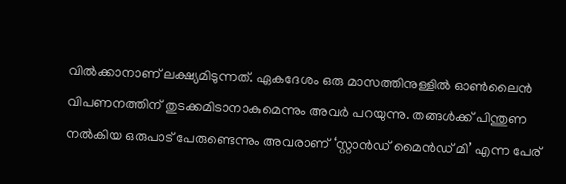വിൽക്കാനാണ് ലക്ഷ്യമിടുന്നത്. ഏകദേശം ഒരു മാസത്തിനുള്ളിൽ ഓൺലൈൻ വിപണനത്തിന് തുടക്കമിടാനാകുമെന്നും അവർ പറയുന്നു. തങ്ങൾക്ക് പിന്തുണ നൽകിയ ഒരുപാട് പേരുണ്ടെന്നും അവരാണ് ‘സ്റ്റാൻഡ് മൈൻഡ് മി’ എന്ന പേര്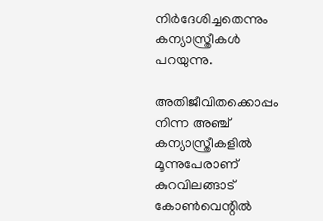നിർദേശിച്ചതെന്നും കന്യാസ്ത്രീകൾ പറയുന്നു.

അതിജീവിതക്കൊപ്പം നിന്ന അഞ്ച് കന്യാസ്ത്രീകളിൽ മൂന്നുപേരാണ് കുറവിലങ്ങാട് കോൺവെന്റിൽ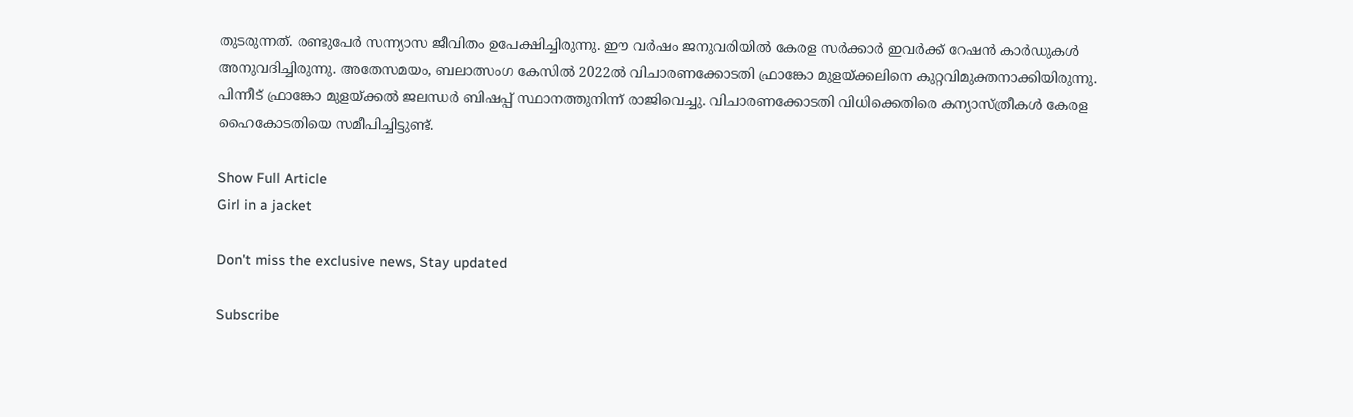തുടരുന്നത്. രണ്ടുപേർ സന്ന്യാസ ജീവിതം ഉപേക്ഷിച്ചിരുന്നു. ഈ വർഷം ജനുവരിയിൽ കേരള സർക്കാർ ഇവർക്ക് റേഷൻ കാർഡുകൾ അനുവദിച്ചിരുന്നു. അതേസമയം, ബലാത്സംഗ കേസിൽ 2022ൽ വിചാരണക്കോടതി ഫ്രാങ്കോ മുളയ്ക്കലിനെ കുറ്റവിമുക്തനാക്കിയിരുന്നു. പിന്നീട് ഫ്രാങ്കോ മുളയ്ക്കൽ ജലന്ധർ ബിഷപ്പ് സ്ഥാനത്തുനിന്ന് രാജിവെച്ചു. വിചാരണക്കോടതി വിധിക്കെതിരെ കന്യാസ്ത്രീകൾ കേരള ഹൈകോടതിയെ സമീപിച്ചിട്ടുണ്ട്.

Show Full Article
Girl in a jacket

Don't miss the exclusive news, Stay updated

Subscribe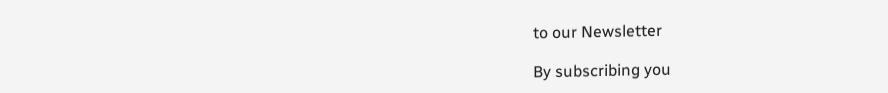to our Newsletter

By subscribing you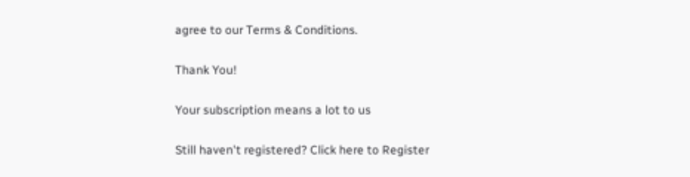agree to our Terms & Conditions.

Thank You!

Your subscription means a lot to us

Still haven't registered? Click here to Register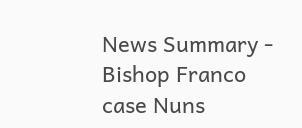News Summary - Bishop Franco case Nuns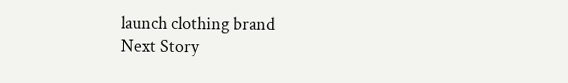launch clothing brand
Next Story